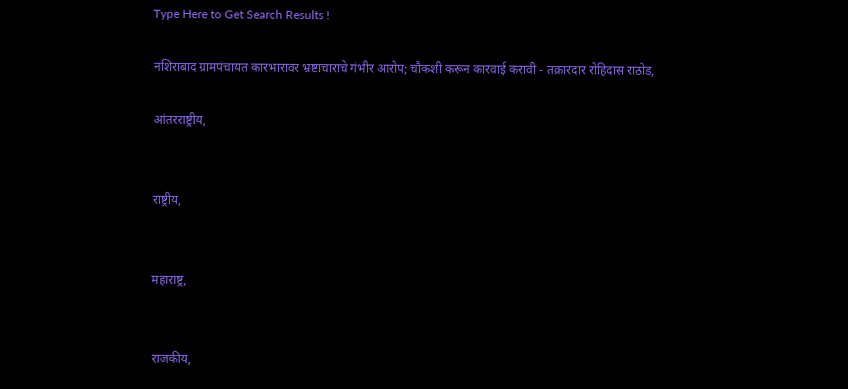Type Here to Get Search Results !

नशिराबाद ग्रामपंचायत कारभारावर भ्रष्टाचाराचे गंभीर आरोप; चौकशी करून कारवाई करावी - तक्रारदार रोहिदास राठोड,

आंतरराष्ट्रीय,


राष्ट्रीय,


महाराष्ट्र,


राजकीय,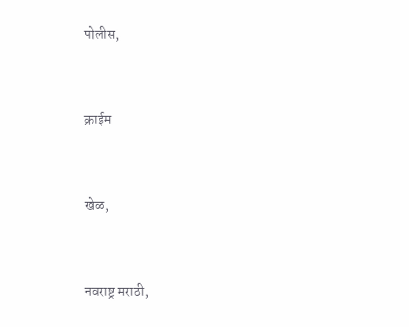पोलीस,


क्राईम


खेळ,


नवराष्ट्र मराठी,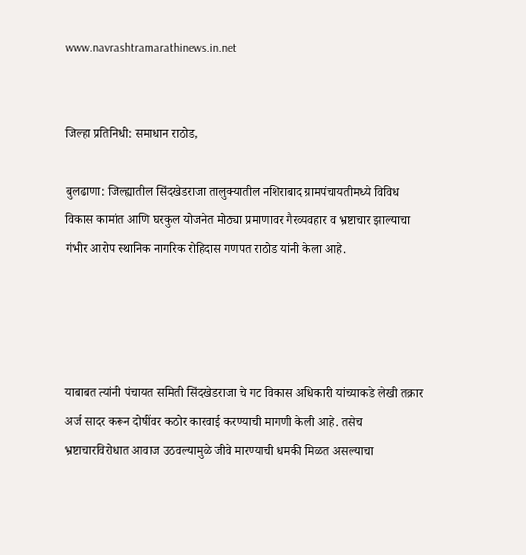www.navrashtramarathinews.in.net


जिल्हा प्रतिनिधी: समाधान राठोड,

बुलढाणा: जिल्ह्यातील सिंदखेडराजा तालुक्यातील नशिराबाद ग्रामपंचायतीमध्ये विविध विकास कामांत आणि घरकुल योजनेत मोठ्या प्रमाणावर गैरव्यवहार व भ्रष्टाचार झाल्याचा गंभीर आरोप स्थानिक नागरिक रोहिदास गणपत राठोड यांनी केला आहे.




याबाबत त्यांनी पंचायत समिती सिंदखेडराजा चे गट विकास अधिकारी यांच्याकडे लेखी तक्रार अर्ज सादर करून दोषींवर कठोर कारवाई करण्याची मागणी केली आहे. तसेच भ्रष्टाचारविरोधात आवाज उठवल्यामुळे जीवे मारण्याची धमकी मिळत असल्याचा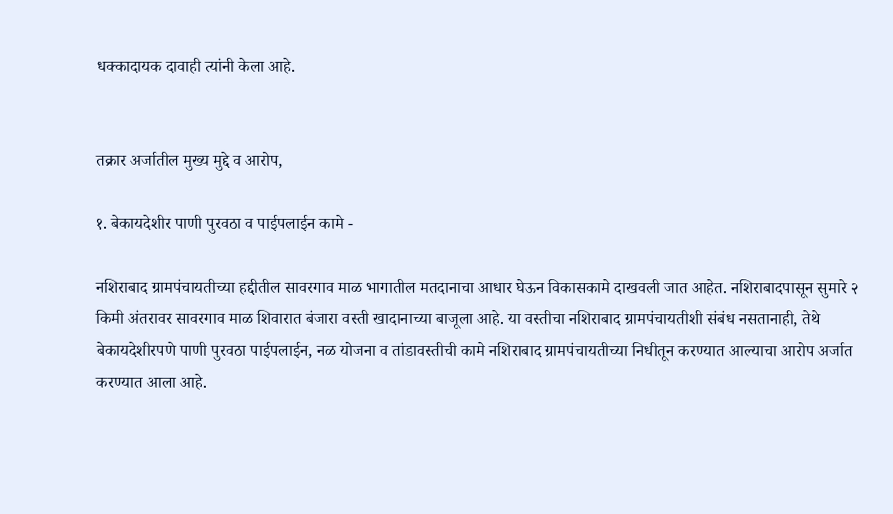धक्कादायक दावाही त्यांनी केला आहे.


तक्रार अर्जातील मुख्य मुद्दे व आरोप,

१. बेकायदेशीर पाणी पुरवठा व पाईपलाईन कामे -

नशिराबाद ग्रामपंचायतीच्या हद्दीतील सावरगाव माळ भागातील मतदानाचा आधार घेऊन विकासकामे दाखवली जात आहेत. नशिराबादपासून सुमारे २ किमी अंतरावर सावरगाव माळ शिवारात बंजारा वस्ती खादानाच्या बाजूला आहे. या वस्तीचा नशिराबाद ग्रामपंचायतीशी संबंध नसतानाही, तेथे बेकायदेशीरपणे पाणी पुरवठा पाईपलाईन, नळ योजना व तांडावस्तीची कामे नशिराबाद ग्रामपंचायतीच्या निधीतून करण्यात आल्याचा आरोप अर्जात करण्यात आला आहे.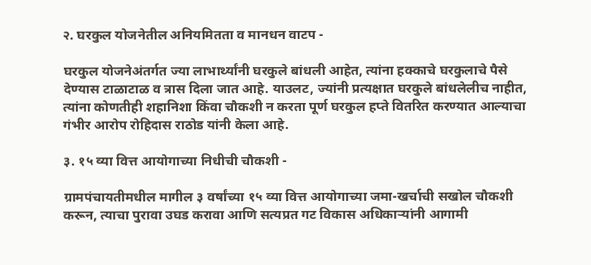२. घरकुल योजनेतील अनियमितता व मानधन वाटप -

घरकुल योजनेअंतर्गत ज्या लाभार्थ्यांनी घरकुले बांधली आहेत, त्यांना हक्काचे घरकुलाचे पैसे देण्यास टाळाटाळ व त्रास दिला जात आहे. याउलट, ज्यांनी प्रत्यक्षात घरकुले बांधलेलीच नाहीत, त्यांना कोणतीही शहानिशा किंवा चौकशी न करता पूर्ण घरकुल हप्ते वितरित करण्यात आल्याचा गंभीर आरोप रोहिदास राठोड यांनी केला आहे.

३. १५ व्या वित्त आयोगाच्या निधीची चौकशी -

ग्रामपंचायतीमधील मागील ३ वर्षांच्या १५ व्या वित्त आयोगाच्या जमा-खर्चाची सखोल चौकशी करून, त्याचा पुरावा उघड करावा आणि सत्यप्रत गट विकास अधिकाऱ्यांनी आगामी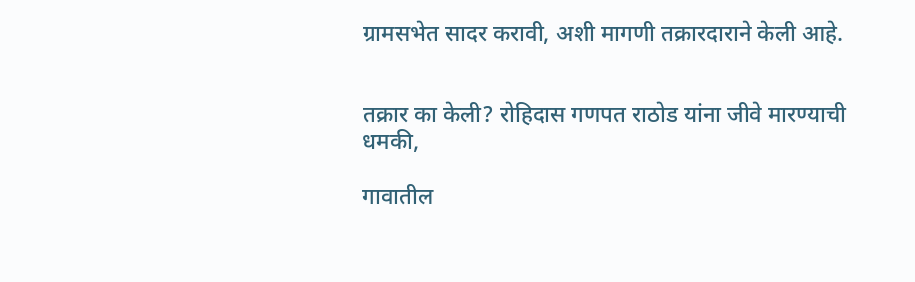ग्रामसभेत सादर करावी, अशी मागणी तक्रारदाराने केली आहे.


तक्रार का केली? रोहिदास गणपत राठोड यांना जीवे मारण्याची धमकी,

गावातील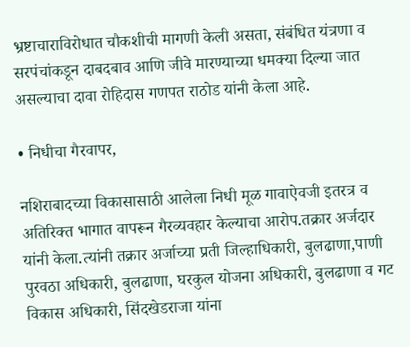भ्रष्टाचाराविरोधात चौकशीची मागणी केली असता, संबंधित यंत्रणा व सरपंचांकडून दाबदबाव आणि जीवे मारण्याच्या धमक्या दिल्या जात असल्याचा दावा रोहिदास गणपत राठोड यांनी केला आहे.

• निधीचा गैरवापर,

नशिराबादच्या विकासासाठी आलेला निधी मूळ गावाऐवजी इतरत्र व अतिरिक्त भागात वापरून गैरव्यवहार केल्याचा आरोप.तक्रार अर्जदार यांनी केला.त्यांनी तक्रार अर्जाच्या प्रती जिल्हाधिकारी, बुलढाणा,पाणी पुरवठा अधिकारी, बुलढाणा, घरकुल योजना अधिकारी, बुलढाणा व गट विकास अधिकारी, सिंदखेडराजा यांना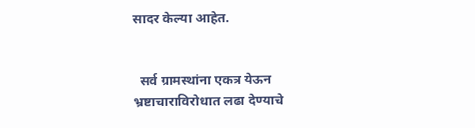सादर केल्या आहेत.


  सर्व ग्रामस्थांना एकत्र येऊन भ्रष्टाचाराविरोधात लढा देण्याचे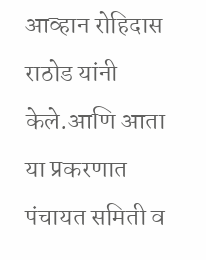आव्हान रोहिदास राठोड यांनी केले.आणि आता या प्रकरणात पंचायत समिती व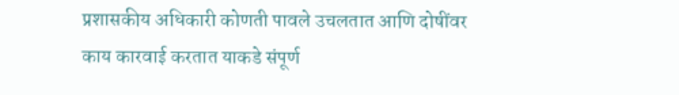प्रशासकीय अधिकारी कोणती पावले उचलतात आणि दोषींवर काय कारवाई करतात याकडे संपूर्ण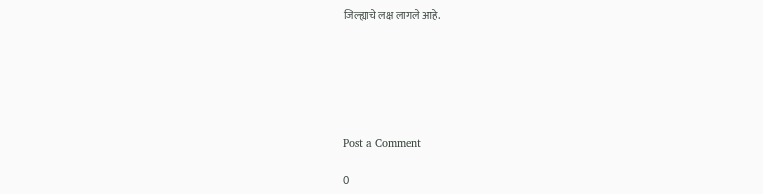जिल्ह्याचे लक्ष लागले आहे.






Post a Comment

0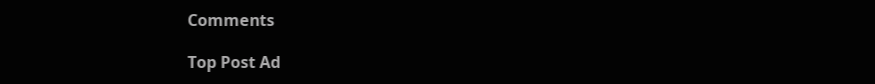Comments

Top Post Ad